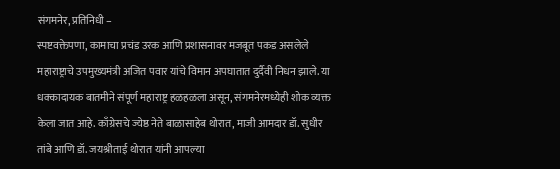संगमनेर, प्रतिनिधी –
स्पष्टवक्तेपणा, कामाचा प्रचंड उरक आणि प्रशासनावर मजबूत पकड असलेले महाराष्ट्राचे उपमुख्यमंत्री अजित पवार यांचे विमान अपघातात दुर्दैवी निधन झाले. या धक्कादायक बातमीने संपूर्ण महाराष्ट्र हळहळला असून, संगमनेरमध्येही शोक व्यक्त केला जात आहे. काँग्रेसचे ज्येष्ठ नेते बाळासाहेब थोरात, माजी आमदार डॉ. सुधीर तांबे आणि डॉ. जयश्रीताई थोरात यांनी आपल्या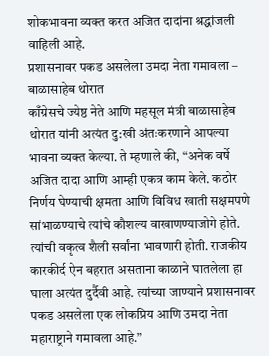शोकभावना व्यक्त करत अजित दादांना श्रद्धांजली वाहिली आहे.
प्रशासनावर पकड असलेला उमदा नेता गमावला – बाळासाहेब थोरात
काँग्रेसचे ज्येष्ठ नेते आणि महसूल मंत्री बाळासाहेब थोरात यांनी अत्यंत दु:खी अंतःकरणाने आपल्या भावना व्यक्त केल्या. ते म्हणाले की, “अनेक वर्षे अजित दादा आणि आम्ही एकत्र काम केले. कठोर निर्णय घेण्याची क्षमता आणि विविध खाती सक्षमपणे सांभाळण्याचे त्यांचे कौशल्य वाखाणण्याजोगे होते. त्यांची वकृत्व शैली सर्वांना भावणारी होती. राजकीय कारकीर्द ऐन बहरात असताना काळाने घातलेला हा घाला अत्यंत दुर्दैवी आहे. त्यांच्या जाण्याने प्रशासनावर पकड असलेला एक लोकप्रिय आणि उमदा नेता महाराष्ट्राने गमावला आहे.”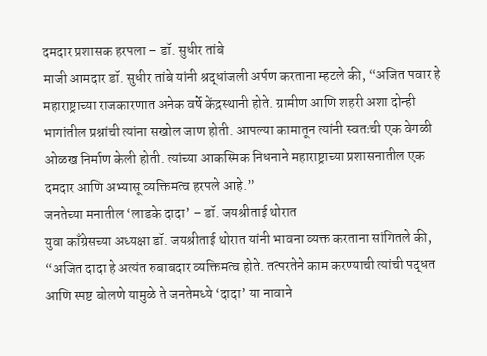दमदार प्रशासक हरपला – डॉ. सुधीर तांबे
माजी आमदार डॉ. सुधीर तांबे यांनी श्रद्धांजली अर्पण करताना म्हटले की, “अजित पवार हे महाराष्ट्राच्या राजकारणात अनेक वर्षे केंद्रस्थानी होते. ग्रामीण आणि शहरी अशा दोन्ही भागांतील प्रश्नांची त्यांना सखोल जाण होती. आपल्या कामातून त्यांनी स्वतःची एक वेगळी ओळख निर्माण केली होती. त्यांच्या आकस्मिक निधनाने महाराष्ट्राच्या प्रशासनातील एक दमदार आणि अभ्यासू व्यक्तिमत्व हरपले आहे.”
जनतेच्या मनातील ‘लाडके दादा’ – डॉ. जयश्रीताई थोरात
युवा काँग्रेसच्या अध्यक्षा डॉ. जयश्रीताई थोरात यांनी भावना व्यक्त करताना सांगितले की, “अजित दादा हे अत्यंत रुबाबदार व्यक्तिमत्व होते. तत्परतेने काम करण्याची त्यांची पद्धत आणि स्पष्ट बोलणे यामुळे ते जनतेमध्ये ‘दादा’ या नावाने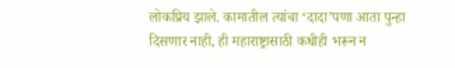लोकप्रिय झाले. कामातील त्यांचा ‘दादा’पणा आता पुन्हा दिसणार नाही, ही महाराष्ट्रासाठी कधीही भरून न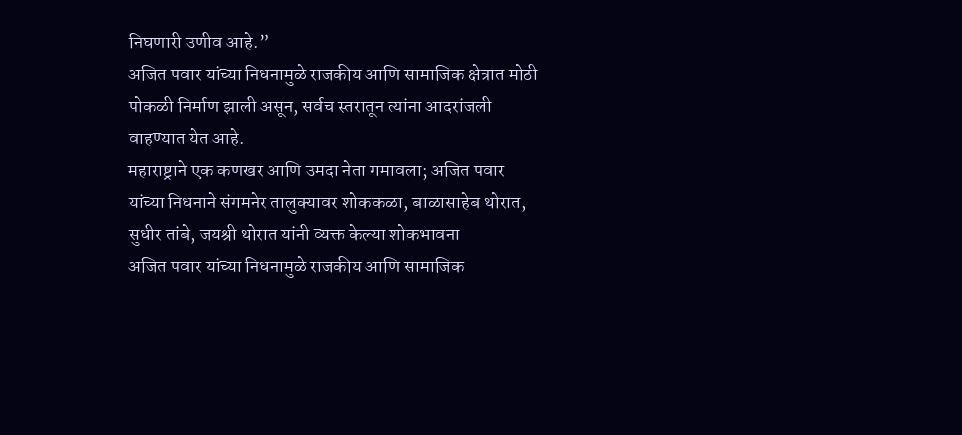निघणारी उणीव आहे.”
अजित पवार यांच्या निधनामुळे राजकीय आणि सामाजिक क्षेत्रात मोठी पोकळी निर्माण झाली असून, सर्वच स्तरातून त्यांना आदरांजली वाहण्यात येत आहे.
महाराष्ट्राने एक कणखर आणि उमदा नेता गमावला; अजित पवार यांच्या निधनाने संगमनेर तालुक्यावर शोककळा, बाळासाहेब थोरात, सुधीर तांबे, जयश्री थोरात यांनी व्यक्त केल्या शोकभावना
अजित पवार यांच्या निधनामुळे राजकीय आणि सामाजिक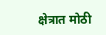क्षेत्रात मोठी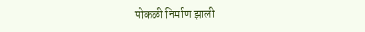पोकळी निर्माण झाली